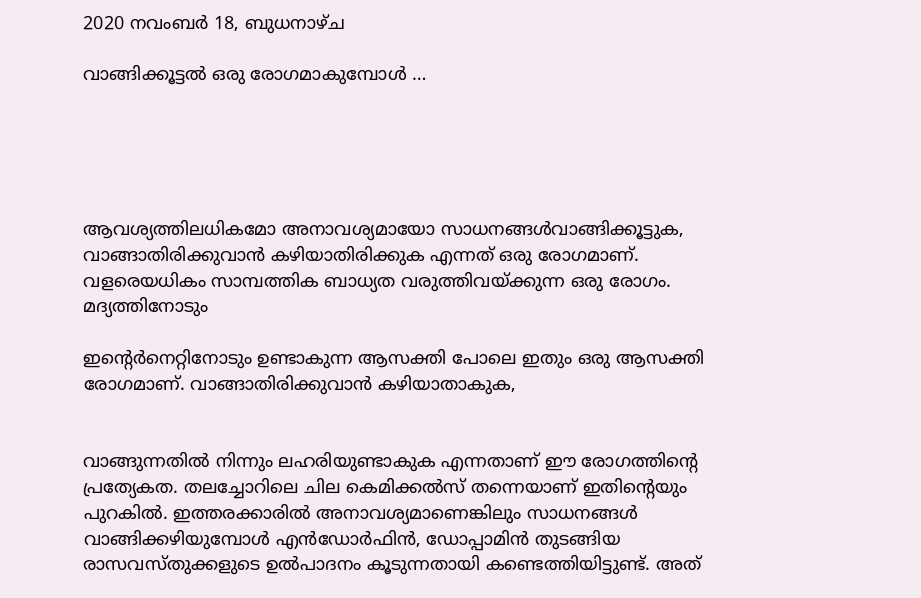2020 നവംബർ 18, ബുധനാഴ്‌ച

വാങ്ങിക്കൂട്ടൽ ഒരു രോഗമാകുമ്പോൾ …





ആവശ്യത്തിലധികമോ അനാവശ്യമായോ സാധനങ്ങൾവാങ്ങിക്കൂട്ടുക, വാങ്ങാതിരിക്കുവാൻ കഴിയാതിരിക്കുക എന്നത് ഒരു രോഗമാണ്. വളരെയധികം സാമ്പത്തിക ബാധ്യത വരുത്തിവയ്ക്കുന്ന ഒരു രോഗം. മദ്യത്തിനോടും

ഇന്റെർനെറ്റിനോടും ഉണ്ടാകുന്ന ആസക്തി പോലെ ഇതും ഒരു ആസക്തി രോഗമാണ്. വാങ്ങാതിരിക്കുവാൻ കഴിയാതാകുക,


വാങ്ങുന്നതിൽ നിന്നും ലഹരിയുണ്ടാകുക എന്നതാണ് ഈ രോഗത്തിന്റെ പ്രത്യേകത. തലച്ചോറിലെ ചില കെമിക്കൽസ് തന്നെയാണ് ഇതിന്റെയും പുറകിൽ. ഇത്തരക്കാരിൽ അനാവശ്യമാണെങ്കിലും സാധനങ്ങൾ വാങ്ങിക്കഴിയുമ്പോൾ എൻഡോർഫിൻ, ഡോപ്പാമിൻ തുടങ്ങിയ രാസവസ്തുക്കളുടെ ഉൽപാദനം കൂടുന്നതായി കണ്ടെത്തിയിട്ടുണ്ട്. അത്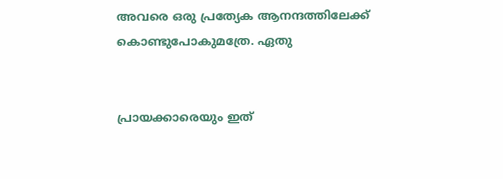അവരെ ഒരു പ്രത്യേക ആനന്ദത്തിലേക്ക് കൊണ്ടുപോകുമത്രേ. ഏതു


പ്രായക്കാരെയും ഇത്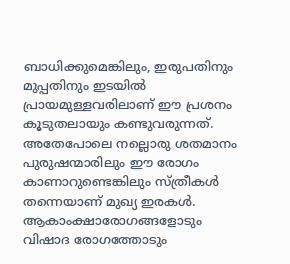ബാധിക്കുമെങ്കിലും, ഇരുപതിനും മുപ്പതിനും ഇടയിൽ പ്രായമുള്ളവരിലാണ് ഈ പ്രശനം കൂടുതലായും കണ്ടുവരുന്നത്. അതേപോലെ നല്ലൊരു ശതമാനം പുരുഷന്മാരിലും ഈ രോഗം കാണാറുണ്ടെങ്കിലും സ്ത്രീകൾ തന്നെയാണ് മുഖ്യ ഇരകൾ. ആകാംക്ഷാരോഗങ്ങളോടും വിഷാദ രോഗത്തോടും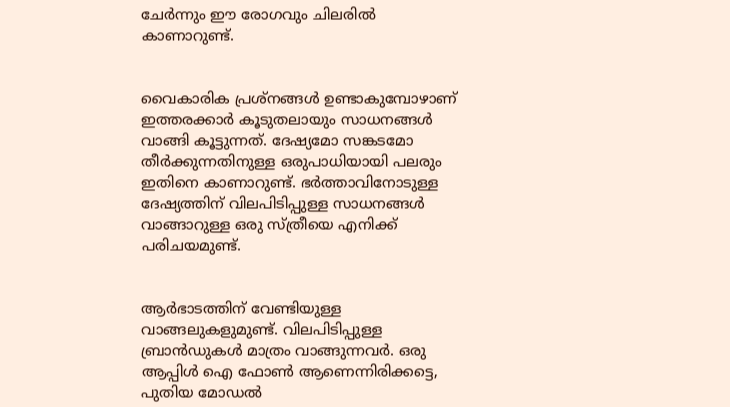ചേർന്നും ഈ രോഗവും ചിലരിൽ കാണാറുണ്ട്.


വൈകാരിക പ്രശ്നങ്ങൾ ഉണ്ടാകുമ്പോഴാണ് ഇത്തരക്കാർ കൂടുതലായും സാധനങ്ങൾ വാങ്ങി കൂട്ടുന്നത്. ദേഷ്യമോ സങ്കടമോ തീർക്കുന്നതിനുള്ള ഒരുപാധിയായി പലരും ഇതിനെ കാണാറുണ്ട്. ഭർത്താവിനോടുള്ള ദേഷ്യത്തിന് വിലപിടിപ്പുള്ള സാധനങ്ങൾ വാങ്ങാറുള്ള ഒരു സ്ത്രീയെ എനിക്ക് പരിചയമുണ്ട്.


ആർഭാടത്തിന് വേണ്ടിയുള്ള വാങ്ങലുകളുമുണ്ട്. വിലപിടിപ്പുള്ള ബ്രാൻഡുകൾ മാത്രം വാങ്ങുന്നവർ. ഒരു ആപ്പിൾ ഐ ഫോൺ ആണെന്നിരിക്കട്ടെ, പുതിയ മോഡൽ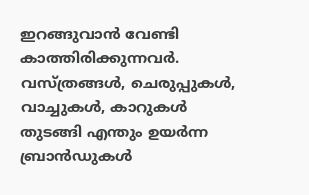ഇറങ്ങുവാൻ വേണ്ടി കാത്തിരിക്കുന്നവർ. വസ്ത്രങ്ങൾ, ചെരുപ്പുകൾ, വാച്ചുകൾ, കാറുകൾ തുടങ്ങി എന്തും ഉയർന്ന ബ്രാൻഡുകൾ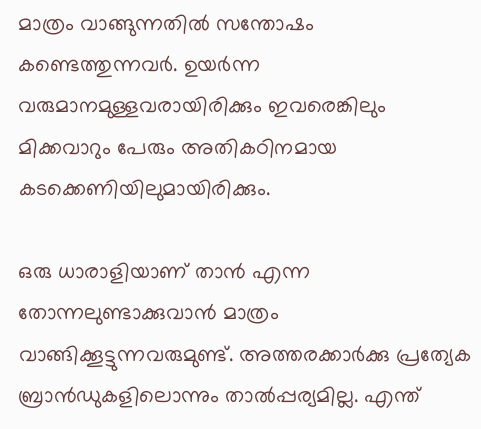മാത്രം വാങ്ങുന്നതിൽ സന്തോഷം കണ്ടെത്തുന്നവർ. ഉയർന്ന വരുമാനമുള്ളവരായിരിക്കും ഇവരെങ്കിലും മിക്കവാറും പേരും അതികഠിനമായ കടക്കെണിയിലുമായിരിക്കും.

ഒരു ധാരാളിയാണ് താൻ എന്ന തോന്നലുണ്ടാക്കുവാൻ മാത്രം വാങ്ങിക്കൂട്ടുന്നവരുമുണ്ട്. അത്തരക്കാർക്കു പ്രത്യേക ബ്രാൻഡുകളിലൊന്നും താൽപ്പര്യമില്ല. എന്ത്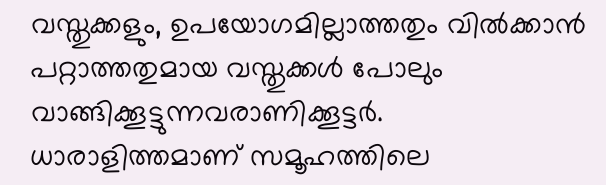വസ്തുക്കളും, ഉപയോഗമില്ലാത്തതും വിൽക്കാൻ പറ്റാത്തതുമായ വസ്തുക്കൾ പോലും വാങ്ങിക്കൂട്ടുന്നവരാണിക്കൂട്ടർ. ധാരാളിത്തമാണ് സമൂഹത്തിലെ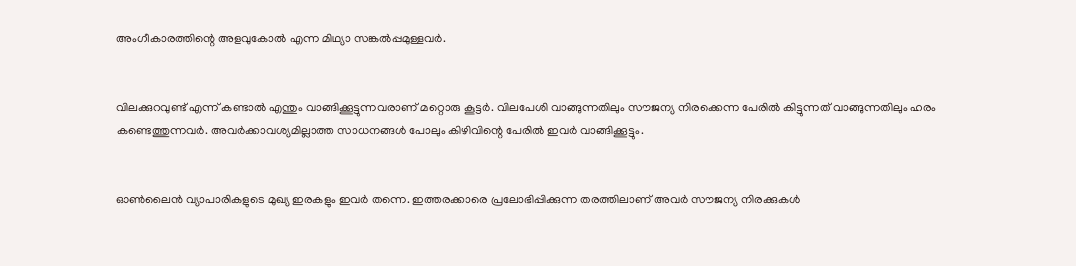അംഗീകാരത്തിന്റെ അളവുകോൽ എന്ന മിഥ്യാ സങ്കൽപ്പമുള്ളവർ.


വിലക്കുറവുണ്ട് എന്ന് കണ്ടാൽ എന്തും വാങ്ങിക്കൂട്ടുന്നവരാണ് മറ്റൊരു കൂട്ടർ. വിലപേശി വാങ്ങുന്നതിലും സൗജന്യ നിരക്കെന്ന പേരിൽ കിട്ടുന്നത് വാങ്ങുന്നതിലും ഹരം കണ്ടെത്തുന്നവർ. അവർക്കാവശ്യമില്ലാത്ത സാധനങ്ങൾ പോലും കിഴിവിന്റെ പേരിൽ ഇവർ വാങ്ങിക്കൂട്ടും.


ഓൺലൈൻ വ്യാപാരികളുടെ മുഖ്യ ഇരകളും ഇവർ തന്നെ. ഇത്തരക്കാരെ പ്രലോഭിപ്പിക്കുന്ന തരത്തിലാണ് അവർ സൗജന്യ നിരക്കുകൾ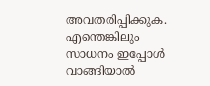അവതരിപ്പിക്കുക. എന്തെങ്കിലും സാധനം ഇപ്പോൾ വാങ്ങിയാൽ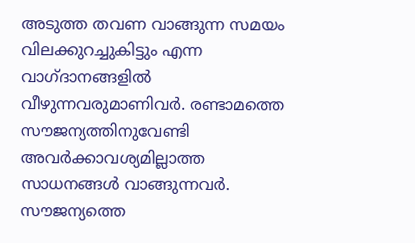അടുത്ത തവണ വാങ്ങുന്ന സമയം വിലക്കുറച്ചുകിട്ടും എന്ന വാഗ്ദാനങ്ങളിൽ വീഴുന്നവരുമാണിവർ. രണ്ടാമത്തെ സൗജന്യത്തിനുവേണ്ടി അവർക്കാവശ്യമില്ലാത്ത സാധനങ്ങൾ വാങ്ങുന്നവർ. സൗജന്യത്തെ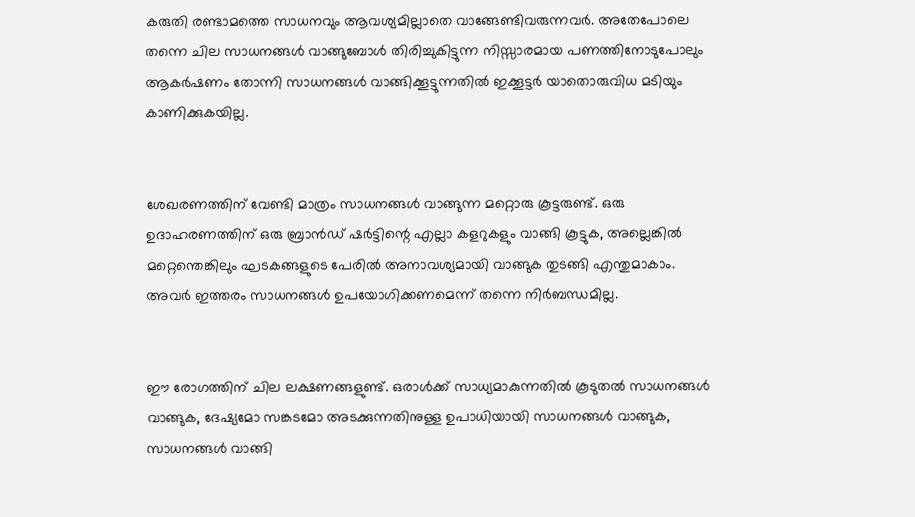കരുതി രണ്ടാമത്തെ സാധനവും ആവശ്യമില്ലാതെ വാങ്ങേണ്ടിവരുന്നവർ. അതേപോലെ തന്നെ ചില സാധനങ്ങൾ വാങ്ങുബോൾ തിരിച്ചുകിട്ടുന്ന നിസ്സാരമായ പണത്തിനോടുപോലും ആകർഷണം തോന്നി സാധനങ്ങൾ വാങ്ങിക്കൂട്ടുന്നതിൽ ഇക്കൂട്ടർ യാതൊരുവിധ മടിയും കാണിക്കുകയില്ല.


ശേഖരണത്തിന് വേണ്ടി മാത്രം സാധനങ്ങൾ വാങ്ങുന്ന മറ്റൊരു കൂട്ടരുണ്ട്. ഒരു ഉദാഹരണത്തിന് ഒരു ബ്രാൻഡ് ഷർട്ടിന്റെ എല്ലാ കളറുകളും വാങ്ങി കൂട്ടുക, അല്ലെങ്കിൽ മറ്റെന്തെങ്കിലും ഘടകങ്ങളുടെ പേരിൽ അനാവശ്യമായി വാങ്ങുക തുടങ്ങി എന്തുമാകാം. അവർ ഇത്തരം സാധനങ്ങൾ ഉപയോഗിക്കണമെന്ന് തന്നെ നിർബന്ധമില്ല.


ഈ രോഗത്തിന് ചില ലക്ഷണങ്ങളുണ്ട്. ഒരാൾക്ക് സാധ്യമാകുന്നതിൽ കൂടുതൽ സാധനങ്ങൾ വാങ്ങുക, ദേഷ്യമോ സങ്കടമോ അടക്കുന്നതിനുള്ള ഉപാധിയായി സാധനങ്ങൾ വാങ്ങുക, സാധനങ്ങൾ വാങ്ങി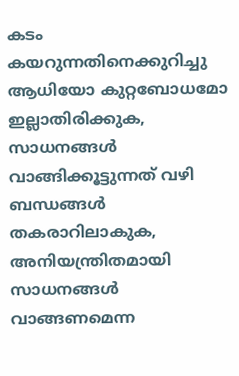കടം കയറുന്നതിനെക്കുറിച്ചു ആധിയോ കുറ്റബോധമോ ഇല്ലാതിരിക്കുക, സാധനങ്ങൾ വാങ്ങിക്കൂട്ടുന്നത് വഴി ബന്ധങ്ങൾ തകരാറിലാകുക, അനിയന്ത്രിതമായി സാധനങ്ങൾ വാങ്ങണമെന്ന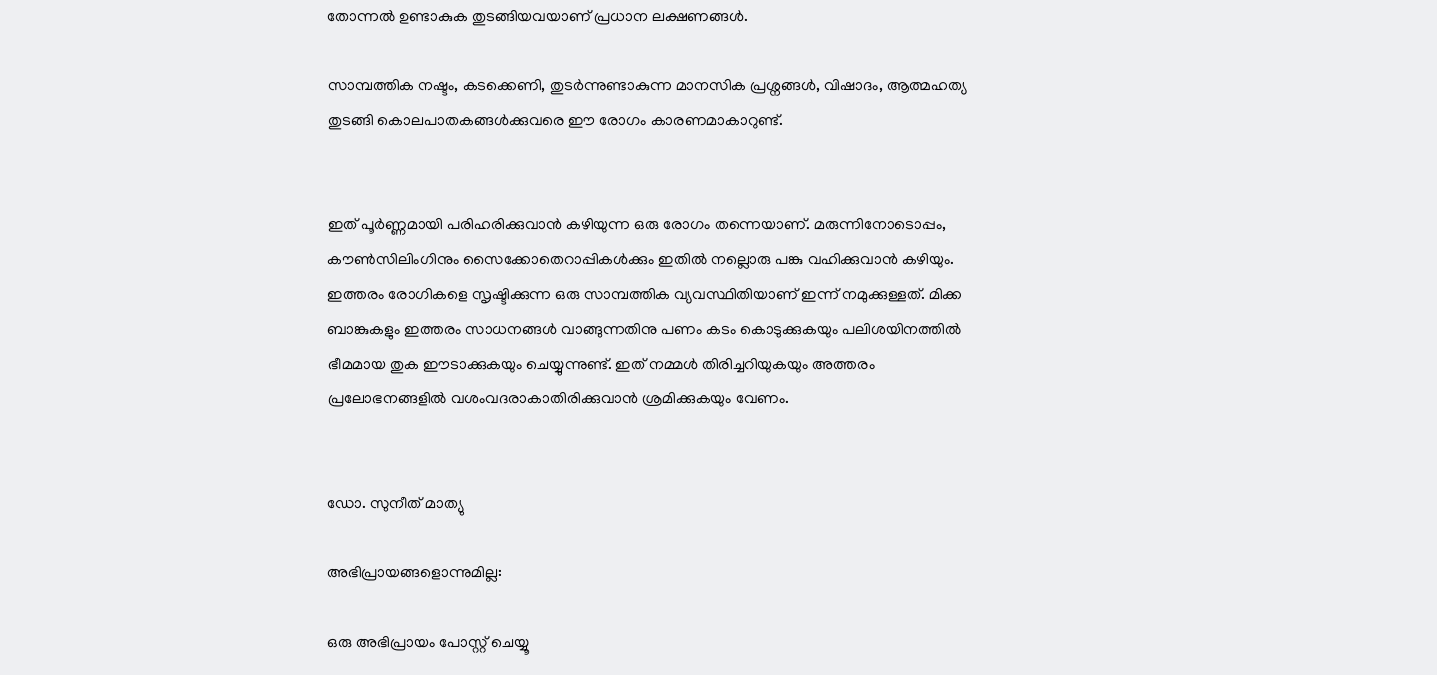തോന്നൽ ഉണ്ടാകുക തുടങ്ങിയവയാണ് പ്രധാന ലക്ഷണങ്ങൾ.

സാമ്പത്തിക നഷ്ടം, കടക്കെണി, തുടർന്നുണ്ടാകുന്ന മാനസിക പ്രശ്നങ്ങൾ, വിഷാദം, ആത്മഹത്യ തുടങ്ങി കൊലപാതകങ്ങൾക്കുവരെ ഈ രോഗം കാരണമാകാറുണ്ട്.


ഇത് പൂർണ്ണമായി പരിഹരിക്കുവാൻ കഴിയുന്ന ഒരു രോഗം തന്നെയാണ്. മരുന്നിനോടൊപ്പം, കൗൺസിലിംഗിനും സൈക്കോതെറാപ്പികൾക്കും ഇതിൽ നല്ലൊരു പങ്കു വഹിക്കുവാൻ കഴിയും. ഇത്തരം രോഗികളെ സൃഷ്ടിക്കുന്ന ഒരു സാമ്പത്തിക വ്യവസ്ഥിതിയാണ് ഇന്ന് നമുക്കുള്ളത്. മിക്ക ബാങ്കുകളും ഇത്തരം സാധനങ്ങൾ വാങ്ങുന്നതിനു പണം കടം കൊടുക്കുകയും പലിശയിനത്തിൽ ഭീമമായ തുക ഈടാക്കുകയും ചെയ്യുന്നുണ്ട്. ഇത് നമ്മൾ തിരിച്ചറിയുകയും അത്തരം പ്രലോഭനങ്ങളിൽ വശംവദരാകാതിരിക്കുവാൻ ശ്രമിക്കുകയും വേണം.


ഡോ. സുനീത് മാത്യു

അഭിപ്രായങ്ങളൊന്നുമില്ല:

ഒരു അഭിപ്രായം പോസ്റ്റ് ചെയ്യൂ